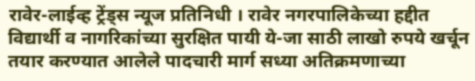रावेर-लाईव्ह ट्रेंड्स न्यूज प्रतिनिधी । रावेर नगरपालिकेच्या हद्दीत विद्यार्थी व नागरिकांच्या सुरक्षित पायी ये-जा साठी लाखो रुपये खर्चून तयार करण्यात आलेले पादचारी मार्ग सध्या अतिक्रमणाच्या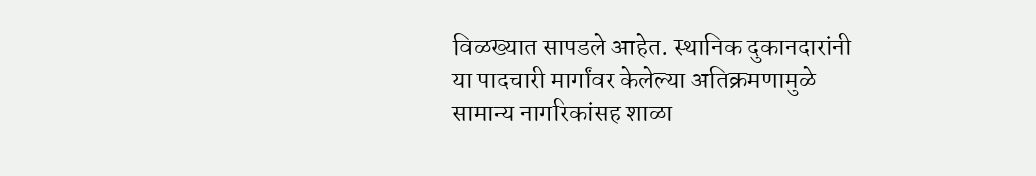विळख्यात सापडले आहेत. स्थानिक दुकानदारांनी या पादचारी मार्गांवर केलेल्या अतिक्रमणामुळे सामान्य नागरिकांसह शाळा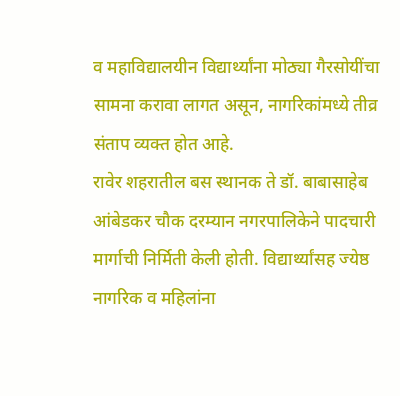व महाविद्यालयीन विद्यार्थ्यांना मोठ्या गैरसोयींचा सामना करावा लागत असून, नागरिकांमध्ये तीव्र संताप व्यक्त होत आहे.
रावेर शहरातील बस स्थानक ते डॉ. बाबासाहेब आंबेडकर चौक दरम्यान नगरपालिकेने पादचारी मार्गाची निर्मिती केली होती. विद्यार्थ्यांसह ज्येष्ठ नागरिक व महिलांना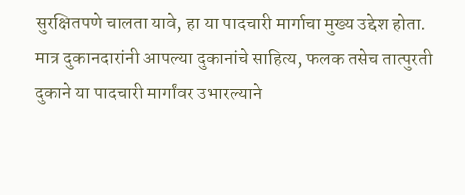सुरक्षितपणे चालता यावे, हा या पादचारी मार्गाचा मुख्य उद्देश होता. मात्र दुकानदारांनी आपल्या दुकानांचे साहित्य, फलक तसेच तात्पुरती दुकाने या पादचारी मार्गांवर उभारल्याने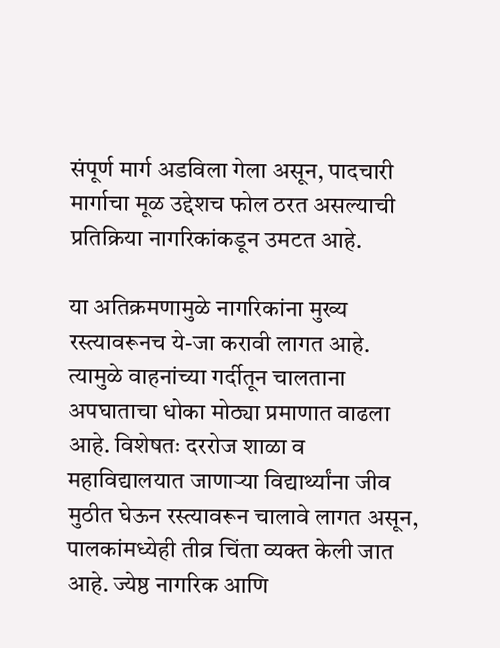संपूर्ण मार्ग अडविला गेला असून, पादचारी मार्गाचा मूळ उद्देशच फोल ठरत असल्याची प्रतिक्रिया नागरिकांकडून उमटत आहे.

या अतिक्रमणामुळे नागरिकांना मुख्य रस्त्यावरूनच ये-जा करावी लागत आहे. त्यामुळे वाहनांच्या गर्दीतून चालताना अपघाताचा धोका मोठ्या प्रमाणात वाढला आहे. विशेषतः दररोज शाळा व महाविद्यालयात जाणाऱ्या विद्यार्थ्यांना जीव मुठीत घेऊन रस्त्यावरून चालावे लागत असून, पालकांमध्येही तीव्र चिंता व्यक्त केली जात आहे. ज्येष्ठ नागरिक आणि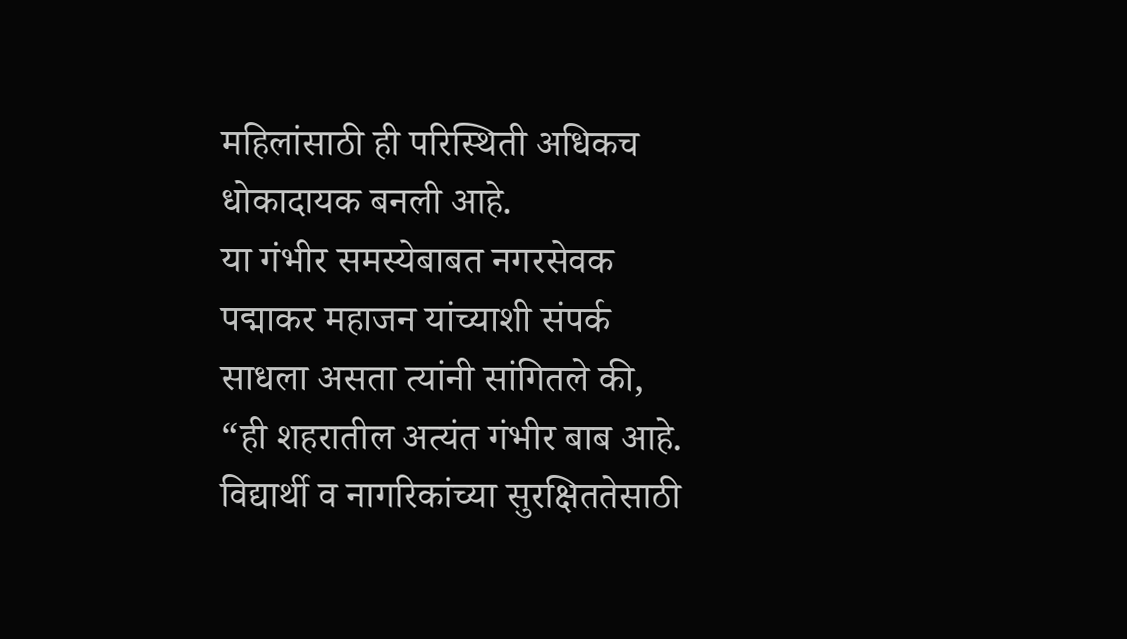महिलांसाठी ही परिस्थिती अधिकच धोकादायक बनली आहे.
या गंभीर समस्येबाबत नगरसेवक पद्माकर महाजन यांच्याशी संपर्क साधला असता त्यांनी सांगितले की, “ही शहरातील अत्यंत गंभीर बाब आहे. विद्यार्थी व नागरिकांच्या सुरक्षिततेसाठी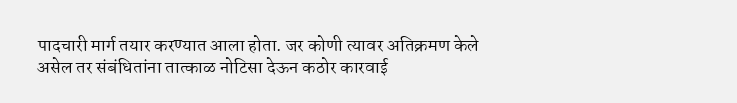पादचारी मार्ग तयार करण्यात आला होता. जर कोणी त्यावर अतिक्रमण केले असेल तर संबंधितांना तात्काळ नोटिसा देऊन कठोर कारवाई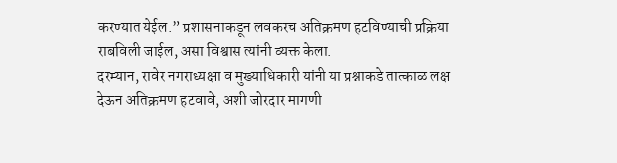करण्यात येईल.” प्रशासनाकडून लवकरच अतिक्रमण हटविण्याची प्रक्रिया राबविली जाईल, असा विश्वास त्यांनी व्यक्त केला.
दरम्यान, रावेर नगराध्यक्षा व मुख्याधिकारी यांनी या प्रश्नाकडे तात्काळ लक्ष देऊन अतिक्रमण हटवावे, अशी जोरदार मागणी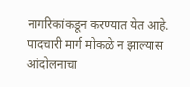नागरिकांकडून करण्यात येत आहे. पादचारी मार्ग मोकळे न झाल्यास आंदोलनाचा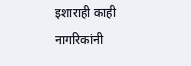इशाराही काही नागरिकांनी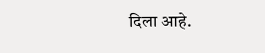दिला आहे.